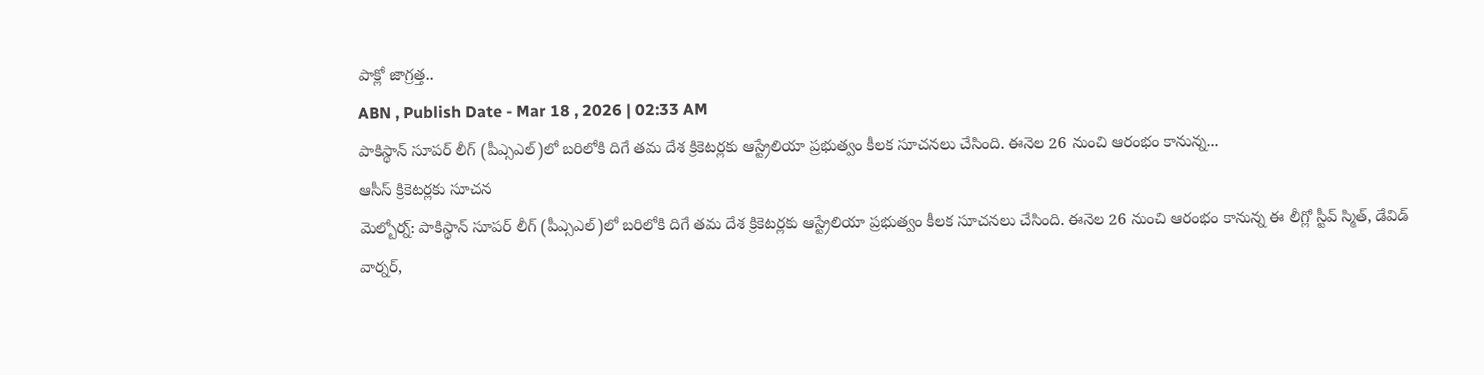పాక్లో జాగ్రత్త..
ABN , Publish Date - Mar 18 , 2026 | 02:33 AM
పాకిస్థాన్ సూపర్ లీగ్ (పీఎ్సఎల్)లో బరిలోకి దిగే తమ దేశ క్రికెటర్లకు ఆస్ట్రేలియా ప్రభుత్వం కీలక సూచనలు చేసింది. ఈనెల 26 నుంచి ఆరంభం కానున్న...
ఆసీస్ క్రికెటర్లకు సూచన
మెల్బోర్న్: పాకిస్థాన్ సూపర్ లీగ్ (పీఎ్సఎల్)లో బరిలోకి దిగే తమ దేశ క్రికెటర్లకు ఆస్ట్రేలియా ప్రభుత్వం కీలక సూచనలు చేసింది. ఈనెల 26 నుంచి ఆరంభం కానున్న ఈ లీగ్లో స్టీవ్ స్మిత్, డేవిడ్ వార్నర్,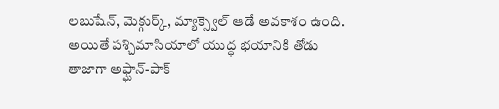లబుషేన్, మెక్గుర్క్, మ్యాక్స్వెల్ ఆడే అవకాశం ఉంది. అయితే పశ్చిమాసియాలో యుద్ధ భయానికి తోడు తాజాగా అఫ్ఘాన్-పాక్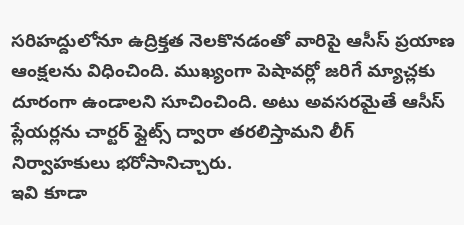సరిహద్దులోనూ ఉద్రిక్తత నెలకొనడంతో వారిపై ఆసీస్ ప్రయాణ ఆంక్షలను విధించింది. ముఖ్యంగా పెషావర్లో జరిగే మ్యాచ్లకు దూరంగా ఉండాలని సూచించింది. అటు అవసరమైతే ఆసీస్ ప్లేయర్లను చార్టర్ ఫ్లైట్స్ ద్వారా తరలిస్తామని లీగ్ నిర్వాహకులు భరోసానిచ్చారు.
ఇవి కూడా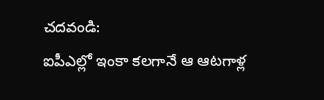చదవండి:
ఐపీఎల్లో ఇంకా కలగానే ఆ ఆటగాళ్ల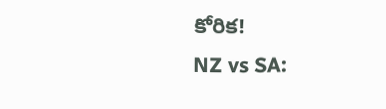కోరిక!
NZ vs SA: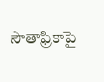సౌతాఫ్రికాపై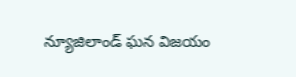న్యూజిలాండ్ ఘన విజయం